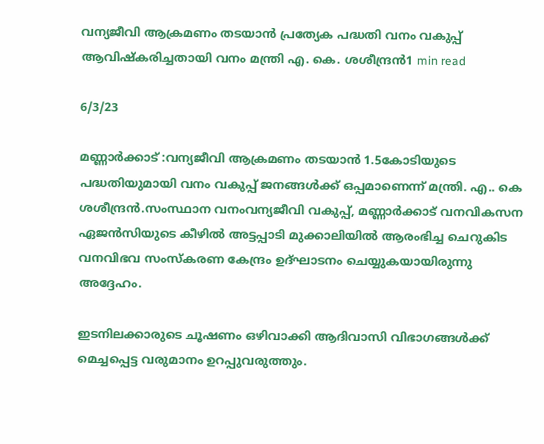വന്യജീവി ആക്രമണം തടയാൻ പ്രത്യേക പദ്ധതി വനം വകുപ്പ് ആവിഷ്കരിച്ചതായി വനം മന്ത്രി എ. കെ. ശശീന്ദ്രൻ1 min read

6/3/23

മണ്ണാർക്കാട് :വന്യജീവി ആക്രമണം തടയാൻ 1.5കോടിയുടെ പദ്ധതിയുമായി വനം വകുപ്പ് ജനങ്ങൾക്ക് ഒപ്പമാണെന്ന് മന്ത്രി. എ.. കെ ശശീന്ദ്രൻ.സംസ്ഥാന വനംവന്യജീവി വകുപ്പ്, മണ്ണാര്‍ക്കാട് വനവികസന ഏജന്‍സിയുടെ കീഴില്‍ അട്ടപ്പാടി മുക്കാലിയില്‍ ആരംഭിച്ച ചെറുകിട വനവിഭവ സംസ്‌കരണ കേന്ദ്രം ഉദ്ഘാടനം ചെയ്യുകയായിരുന്നു അദ്ദേഹം.

ഇടനിലക്കാരുടെ ചൂഷണം ഒഴിവാക്കി ആദിവാസി വിഭാഗങ്ങള്‍ക്ക് മെച്ചപ്പെട്ട വരുമാനം ഉറപ്പുവരുത്തും.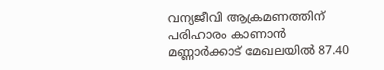വന്യജീവി ആക്രമണത്തിന് പരിഹാരം കാണാന്‍ മണ്ണാര്‍ക്കാട് മേഖലയില്‍ 87.40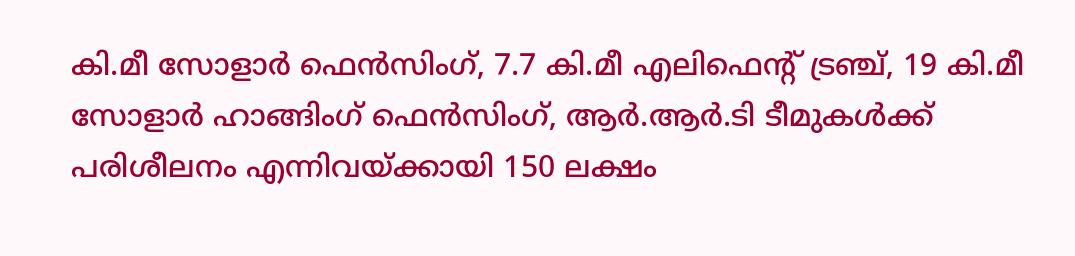കി.മീ സോളാര്‍ ഫെന്‍സിംഗ്, 7.7 കി.മീ എലിഫെന്റ് ട്രഞ്ച്, 19 കി.മീ സോളാര്‍ ഹാങ്ങിംഗ് ഫെന്‍സിംഗ്, ആര്‍.ആര്‍.ടി ടീമുകള്‍ക്ക് പരിശീലനം എന്നിവയ്ക്കായി 150 ലക്ഷം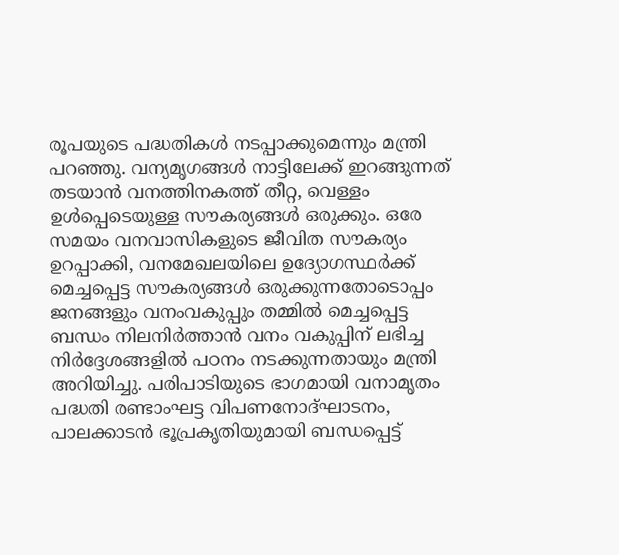രൂപയുടെ പദ്ധതികള്‍ നടപ്പാക്കുമെന്നും മന്ത്രി പറഞ്ഞു. വന്യമൃഗങ്ങള്‍ നാട്ടിലേക്ക് ഇറങ്ങുന്നത് തടയാന്‍ വനത്തിനകത്ത് തീറ്റ, വെള്ളം ഉള്‍പ്പെടെയുള്ള സൗകര്യങ്ങള്‍ ഒരുക്കും. ഒരേ സമയം വനവാസികളുടെ ജീവിത സൗകര്യം ഉറപ്പാക്കി, വനമേഖലയിലെ ഉദ്യോഗസ്ഥര്‍ക്ക് മെച്ചപ്പെട്ട സൗകര്യങ്ങള്‍ ഒരുക്കുന്നതോടൊപ്പം ജനങ്ങളും വനംവകുപ്പും തമ്മില്‍ മെച്ചപ്പെട്ട ബന്ധം നിലനിര്‍ത്താന്‍ വനം വകുപ്പിന് ലഭിച്ച നിര്‍ദ്ദേശങ്ങളില്‍ പഠനം നടക്കുന്നതായും മന്ത്രി അറിയിച്ചു. പരിപാടിയുടെ ഭാഗമായി വനാമൃതം പദ്ധതി രണ്ടാംഘട്ട വിപണനോദ്ഘാടനം, പാലക്കാടന്‍ ഭൂപ്രകൃതിയുമായി ബന്ധപ്പെട്ട്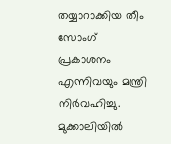തയ്യാറാക്കിയ തീം സോംഗ് പ്രകാശനം എന്നിവയും മന്ത്രി നിര്‍വഹിച്ചു. മുക്കാലിയില്‍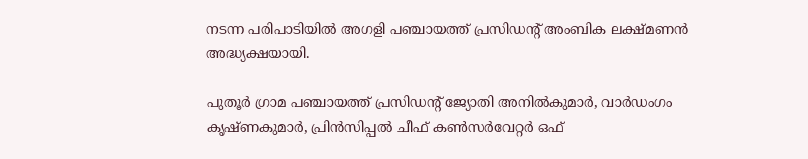നടന്ന പരിപാടിയില്‍ അഗളി പഞ്ചായത്ത് പ്രസിഡന്റ് അംബിക ലക്ഷ്മണന്‍ അദ്ധ്യക്ഷയായി.

പുതൂര്‍ ഗ്രാമ പഞ്ചായത്ത് പ്രസിഡന്റ് ജ്യോതി അനില്‍കുമാര്‍, വാര്‍ഡംഗം കൃഷ്ണകുമാര്‍, പ്രിന്‍സിപ്പല്‍ ചീഫ് കണ്‍സര്‍വേറ്റര്‍ ഒഫ്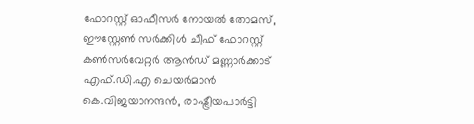ഫോറസ്റ്റ് ഓഫീസര്‍ നോയല്‍ തോമസ്, ഈസ്റ്റേണ്‍ സര്‍ക്കിള്‍ ചീഫ് ഫോറസ്റ്റ് കണ്‍സര്‍വേറ്റര്‍ ആന്‍ഡ് മണ്ണാര്‍ക്കാട് എഫ്.ഡി.എ ചെയര്‍മാന്‍ കെ.വിജയാനന്ദന്‍, രാഷ്ട്രീയപാര്‍ട്ടി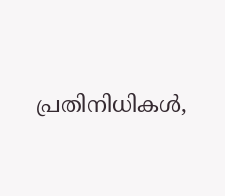പ്രതിനിധികള്‍,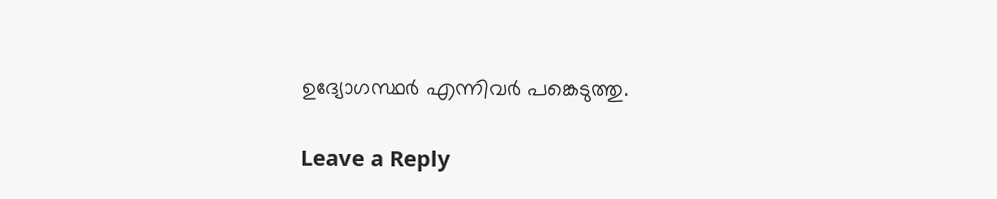ഉദ്യോഗസ്ഥര്‍ എന്നിവര്‍ പങ്കെടുത്തു.

Leave a Reply